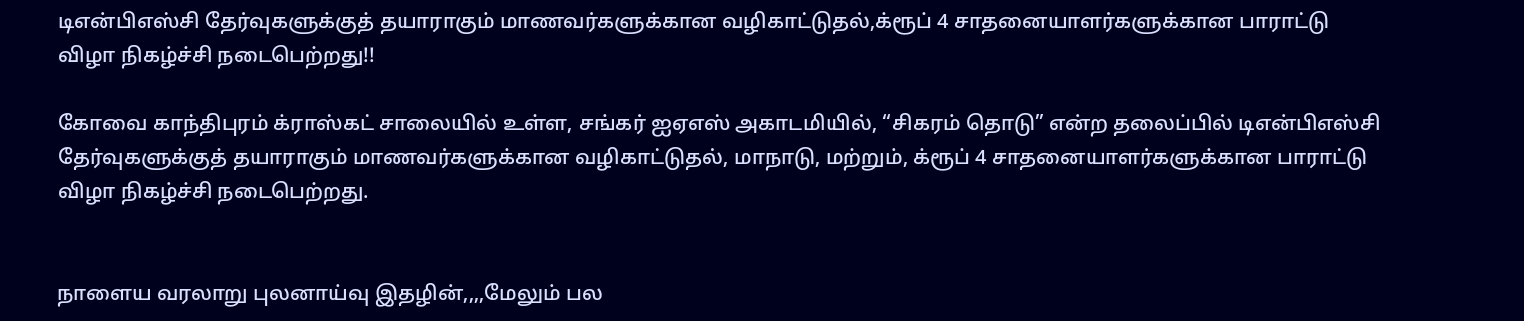டிஎன்பிஎஸ்சி தேர்வுகளுக்குத் தயாராகும் மாணவர்களுக்கான வழிகாட்டுதல்,க்ரூப் 4 சாதனையாளர்களுக்கான பாராட்டு விழா நிகழ்ச்சி நடைபெற்றது!!

கோவை காந்திபுரம் க்ராஸ்கட் சாலையில் உள்ள, சங்கர் ஐஏஎஸ் அகாடமியில், “சிகரம் தொடு” என்ற தலைப்பில் டிஎன்பிஎஸ்சி தேர்வுகளுக்குத் தயாராகும் மாணவர்களுக்கான வழிகாட்டுதல், மாநாடு, மற்றும், க்ரூப் 4 சாதனையாளர்களுக்கான பாராட்டு விழா நிகழ்ச்சி நடைபெற்றது.


நாளைய வரலாறு புலனாய்வு இதழின்,,,,மேலும் பல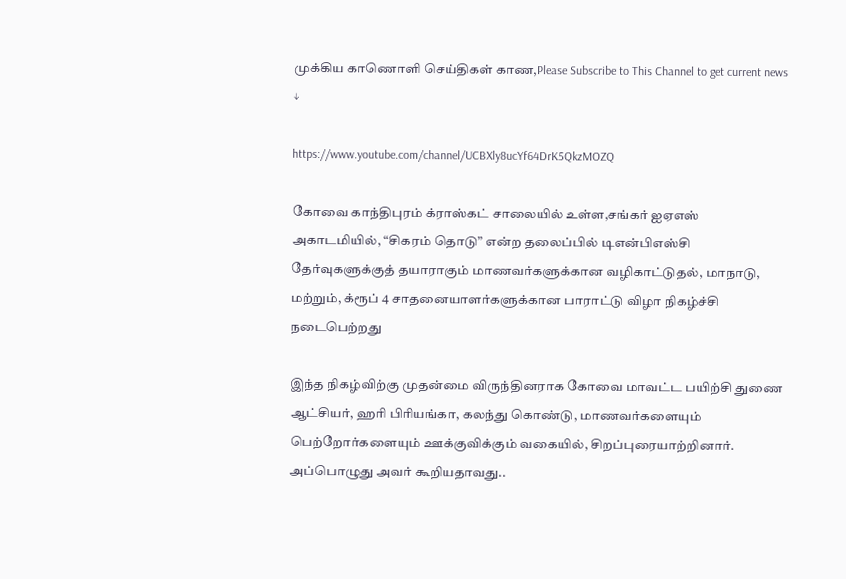முக்கிய காணொளி செய்திகள் காண,Please Subscribe to This Channel to get current news ↓

https://www.youtube.com/channel/UCBXly8ucYf64DrK5QkzMOZQ

கோவை காந்திபுரம் க்ராஸ்கட் சாலையில் உள்ள,சங்கர் ஐஏஎஸ் அகாடமியில், “சிகரம் தொடு” என்ற தலைப்பில் டிஎன்பிஎஸ்சி தேர்வுகளுக்குத் தயாராகும் மாணவர்களுக்கான வழிகாட்டுதல், மாநாடு, மற்றும், க்ரூப் 4 சாதனையாளர்களுக்கான பாராட்டு விழா நிகழ்ச்சி நடைபெற்றது

இந்த நிகழ்விற்கு முதன்மை விருந்தினராக கோவை மாவட்ட பயிற்சி துணை ஆட்சியர், ஹரி பிரியங்கா, கலந்து கொண்டு, மாணவர்களையும் பெற்றோர்களையும் ஊக்குவிக்கும் வகையில், சிறப்புரையாற்றினார். அப்பொழுது அவர் கூறியதாவது..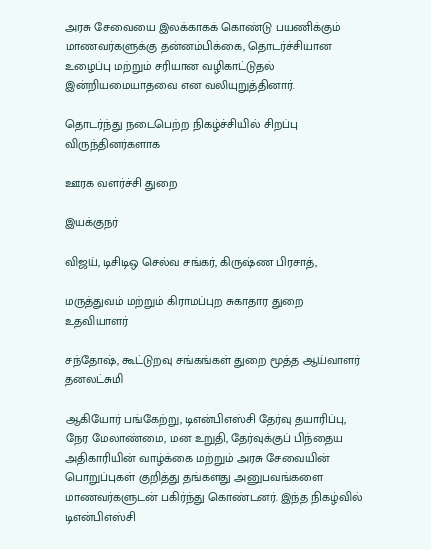அரசு சேவையை இலக்காகக் கொண்டு பயணிக்கும் மாணவர்களுக்கு தன்னம்பிக்கை, தொடர்ச்சியான உழைப்பு மற்றும் சரியான வழிகாட்டுதல் இன்றியமையாதவை என வலியுறுத்தினார்.

தொடர்ந்து நடைபெற்ற நிகழ்ச்சியில் சிறப்பு விருந்தினர்களாக

ஊரக வளர்ச்சி துறை

இயக்குநர்

விஜய், டிசிடிஒ செல்வ சங்கர், கிருஷ்ண பிரசாத்,

மருத்துவம் மற்றும் கிராமப்புற சுகாதார துறை உதவியாளர்

சந்தோஷ், கூட்டுறவு சங்கங்கள் துறை மூத்த ஆய்வாளர் தனலட்சுமி

ஆகியோர் பங்கேற்று, டிஎன்பிஎஸ்சி தேர்வு தயாரிப்பு, நேர மேலாண்மை, மன உறுதி, தேர்வுக்குப் பிந்தைய அதிகாரியின் வாழ்க்கை மற்றும் அரசு சேவையின் பொறுப்புகள் குறித்து தங்களது அனுபவங்களை மாணவர்களுடன் பகிர்ந்து கொண்டனர். இந்த நிகழ்வில் டிஎன்பிஎஸ்சி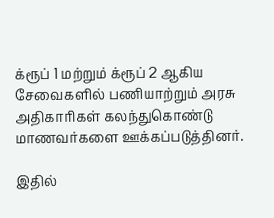க்ரூப் 1 மற்றும் க்ரூப் 2 ஆகிய சேவைகளில் பணியாற்றும் அரசு அதிகாரிகள் கலந்துகொண்டு மாணவர்களை ஊக்கப்படுத்தினர்.

இதில்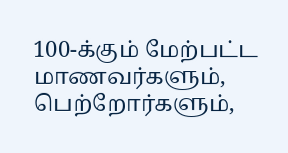100-க்கும் மேற்பட்ட மாணவர்களும், பெற்றோர்களும்,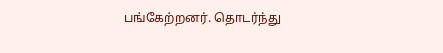பங்கேற்றனர். தொடர்ந்து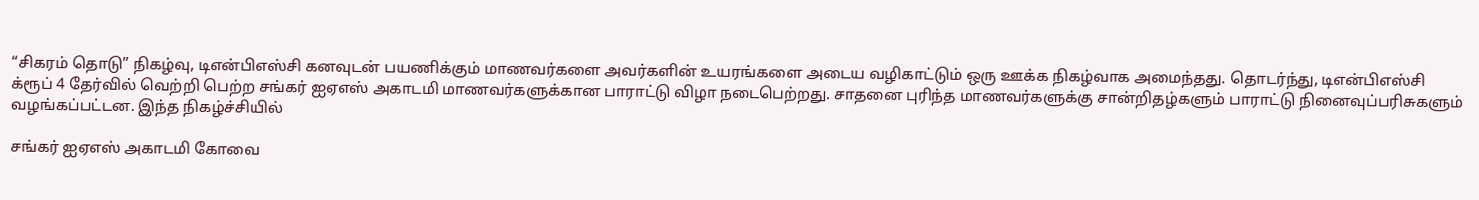“சிகரம் தொடு” நிகழ்வு, டிஎன்பிஎஸ்சி கனவுடன் பயணிக்கும் மாணவர்களை அவர்களின் உயரங்களை அடைய வழிகாட்டும் ஒரு ஊக்க நிகழ்வாக அமைந்தது. தொடர்ந்து, டிஎன்பிஎஸ்சி க்ரூப் 4 தேர்வில் வெற்றி பெற்ற சங்கர் ஐஏஎஸ் அகாடமி மாணவர்களுக்கான பாராட்டு விழா நடைபெற்றது. சாதனை புரிந்த மாணவர்களுக்கு சான்றிதழ்களும் பாராட்டு நினைவுப்பரிசுகளும் வழங்கப்பட்டன. இந்த நிகழ்ச்சியில்

சங்கர் ஐஏஎஸ் அகாடமி கோவை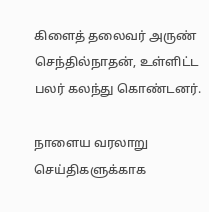கிளைத் தலைவர் அருண் செந்தில்நாதன், உள்ளிட்ட பலர் கலந்து கொண்டனர்.

நாளைய வரலாறு செய்திகளுக்காக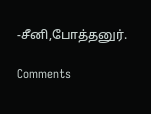-சீனி,போத்தனுர்.

Comments